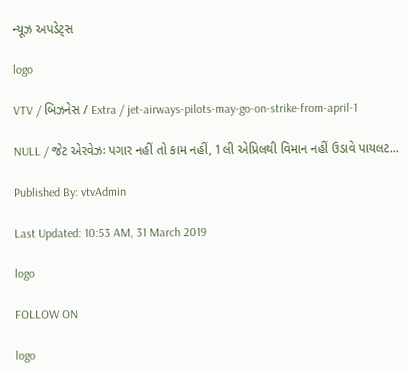ન્યૂઝ અપડેટ્સ

logo

VTV / બિઝનેસ / Extra / jet-airways-pilots-may-go-on-strike-from-april-1

NULL / જેટ એરવેઝઃ પગાર નહીં તો કામ નહીં, 1લી એપ્રિલથી વિમાન નહીં ઉડાવે પાયલટ...

Published By: vtvAdmin

Last Updated: 10:53 AM, 31 March 2019

logo

FOLLOW ON

logo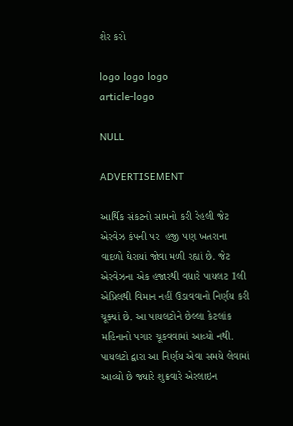શેર કરો

logo logo logo
article-logo

NULL

ADVERTISEMENT

આર્થિક સંકટનો સામનો કરી રેહલી જેટ એરવેઝ કંપની પર  હજી પણ ખતરાના વાદળો ઘેરાયાં જોવા મળી રહ્યાં છે. જેટ એરવેઝના એક હજારથી વધારે પાયલટ 1લી એપ્રિલથી વિમાન નહીં ઉડાવવાનો નિર્ણય કરી ચૂક્યાં છે. આ પાયલટોને છેલ્લા કેટલાંક મહિનાનો પગાર ચૂકવવામાં આવ્યો નથી. પાયલટો દ્વારા આ નિર્ણય એવા સમયે લેવામાં આવ્યો છે જ્યારે શુક્રવારે એરલાઇન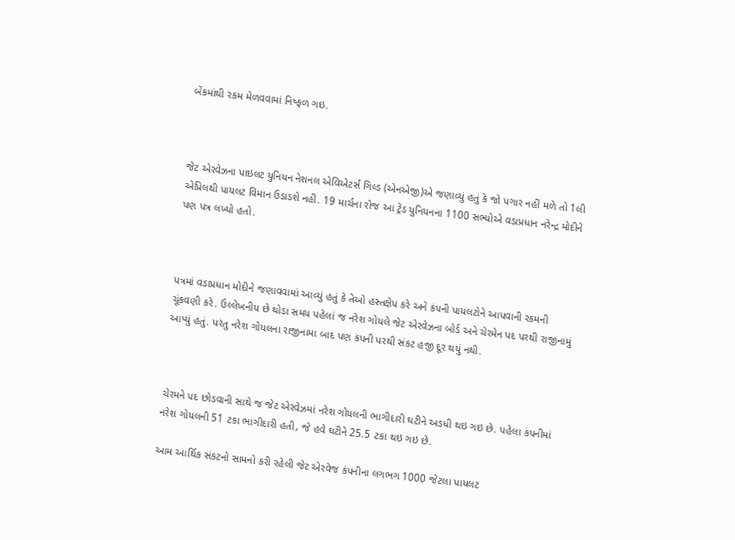બેંકમાંથી રકમ મેળવવામાં નિષ્ફળ ગઇ.



જેટ એરવેઝના પાઇલટ યુનિયન નેશનલ એવિએટર્સ ગિલ્ડ (એનએજી)એ જણાવ્યું હતું કે જો પગાર નહીં મળે તો 1લી એપ્રિલથી પાયલટ વિમાન ઉડાડશે નહીં. 19 માર્ચના રોજ આ ટ્રેડ યુનિયનના 1100 સભ્યોએ વડાપ્રધાન નરેન્દ્ર મોદીને પણ પત્ર લખ્યો હતો.



પત્રમાં વડાપ્રધાન મોદીને જણાવવામાં આવ્યું હતું કે તેઓ હસ્તક્ષેપ કરે અને કંપની પાયલટોને આપવાની રકમની ચૂંકવણી કરે. ઉલ્લેખનીય છે થોડા સમય પહેલાં જ નરેશ ગોયલે જેટ એરવેઝના બોર્ડ અને ચેરમેન પદ પરથી રાજીનામું આપ્યું હતું. પરંતુ નરેશ ગોયલના રાજીનામા બાદ પણ કંપની પરથી સંકટ હજી દૂર થયું નથી.



ચેરમને પદ છોડવાની સાથે જ જેટ એરવેઝમાં નરેશ ગોયલની ભાગીદારી ઘટીને અડધી થઇ ગઇ છે. પહેલા કંપનીમાં નરેશ ગોયલની 51 ટકા ભાગીદારી હતી, જે હવે ઘટીને 25.5 ટકા થઇ ગઇ છે.

આમ આર્થિક સંકટનો સામનો કરી રહેલી જેટ એરવેજ કંપનીના લગભગ 1000 જેટલા પાયલટ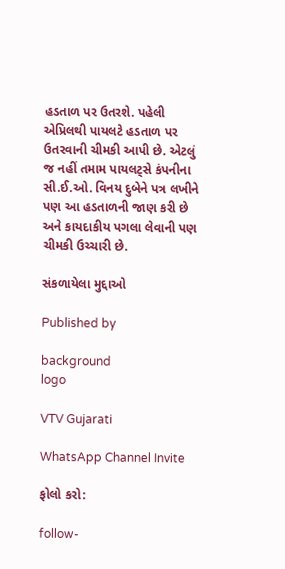હડતાળ પર ઉતરશે. પહેલી એપ્રિલથી પાયલટે હડતાળ પર ઉતરવાની ચીમકી આપી છે. એટલું જ નહીં તમામ પાયલટ્સે કંપનીના સી.ઈ.ઓ. વિનય દુબેને પત્ર લખીને પણ આ હડતાળની જાણ કરી છે અને કાયદાકીય પગલા લેવાની પણ ચીમકી ઉચ્ચારી છે.

સંકળાયેલા મુદ્દાઓ

Published by

background
logo

VTV Gujarati

WhatsApp Channel Invite

ફોલો કરો:

follow-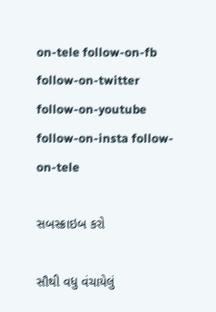on-tele follow-on-fb follow-on-twitter follow-on-youtube follow-on-insta follow-on-tele

સબસ્ક્રાઇબ કરો

સૌથી વધુ વંચાયેલું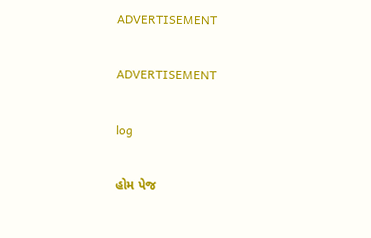ADVERTISEMENT

ADVERTISEMENT

log

હોમ પેજ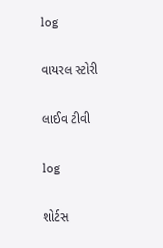log

વાયરલ સ્ટોરી

લાઈવ ટીવી

log

શોર્ટસ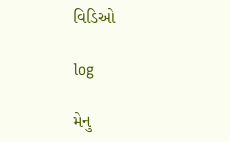વિડિઓ

log

મેનુ